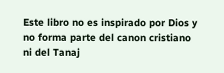Este libro no es inspirado por Dios y no forma parte del canon cristiano ni del Tanaj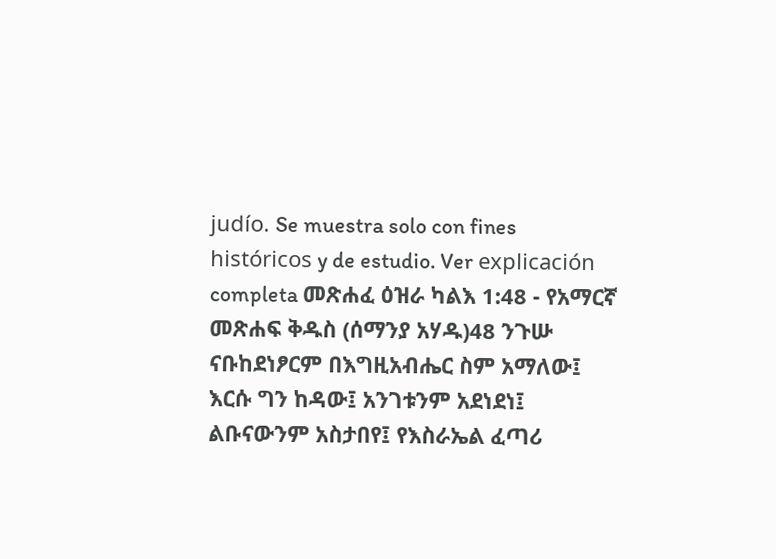judío. Se muestra solo con fines históricos y de estudio. Ver explicación completa መጽሐፈ ዕዝራ ካልእ 1:48 - የአማርኛ መጽሐፍ ቅዱስ (ሰማንያ አሃዱ)48 ንጉሡ ናቡከደነፆርም በእግዚአብሔር ስም አማለው፤ እርሱ ግን ከዳው፤ አንገቱንም አደነደነ፤ ልቡናውንም አስታበየ፤ የእስራኤል ፈጣሪ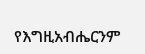የእግዚአብሔርንም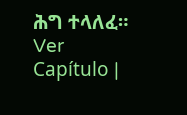ሕግ ተላለፈ። Ver Capítulo |